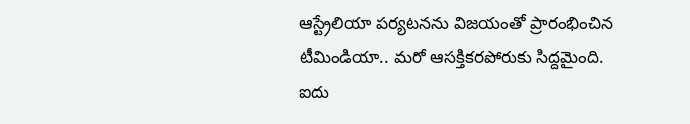ఆస్ట్రేలియా పర్యటనను విజయంతో ప్రారంభించిన టీమిండియా.. మరో ఆసక్తికరపోరుకు సిద్దమైంది. ఐదు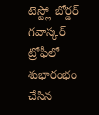టెస్ట్లో బోర్డర్ గవాస్కర్ ట్రోఫీలో శుభారంభం చేసిన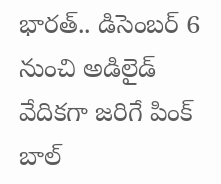భారత్.. డిసెంబర్ 6 నుంచి అడిలైడ్ వేదికగా జరిగే పింక్ బాల్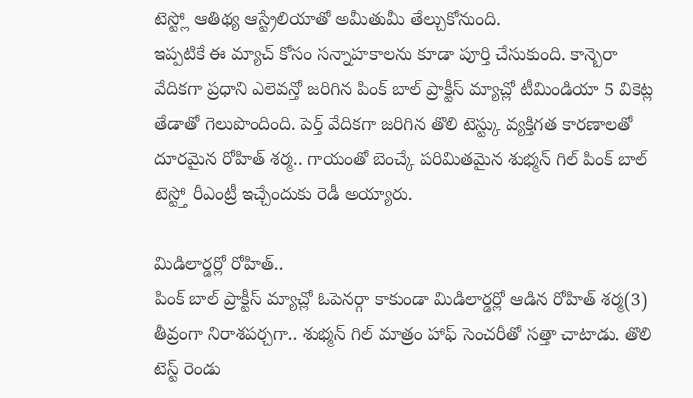టెస్ట్లో ఆతిథ్య ఆస్ట్రేలియాతో అమీతుమీ తేల్చుకోనుంది.
ఇప్పటికే ఈ మ్యాచ్ కోసం సన్నాహకాలను కూడా పూర్తి చేసుకుంది. కాన్బెరా వేదికగా ప్రధాని ఎలెవన్తో జరిగిన పింక్ బాల్ ప్రాక్టీస్ మ్యాచ్లో టీమిండియా 5 వికెట్ల తేడాతో గెలుపొందింది. పెర్త్ వేదికగా జరిగిన తొలి టెస్ట్కు వ్యక్తిగత కారణాలతో దూరమైన రోహిత్ శర్మ.. గాయంతో బెంచ్కే పరిమితమైన శుభ్మన్ గిల్ పింక్ బాల్ టెస్ట్తో రీఎంట్రీ ఇచ్చేందుకు రెడీ అయ్యారు.

మిడిలార్డర్లో రోహిత్..
పింక్ బాల్ ప్రాక్టీస్ మ్యాచ్లో ఓపెనర్గా కాకుండా మిడిలార్డర్లో ఆడిన రోహిత్ శర్మ(3) తీవ్రంగా నిరాశపర్చగా.. శుభ్మన్ గిల్ మాత్రం హాఫ్ సెంచరీతో సత్తా చాటాడు. తొలి టెస్ట్ రెండు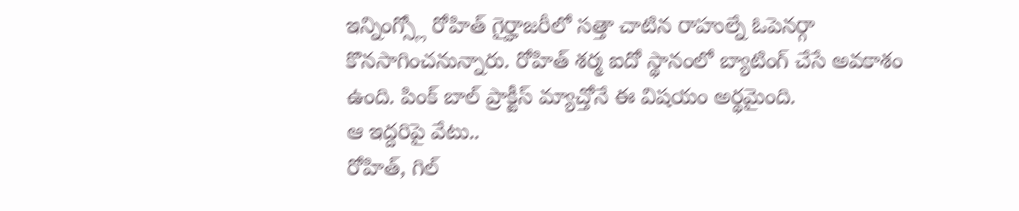ఇన్నింగ్స్లో రోహిత్ గైర్హాజరీలో సత్తా చాటిన రాహుల్నే ఓపెనర్గా కొనసాగించనున్నారు. రోహిత్ శర్మ ఐదో స్థానంలో బ్యాటింగ్ చేసే అవకాశం ఉంది. పింక్ బాల్ ప్రాక్టీస్ మ్యాచ్తోనే ఈ విషయం అర్థమైంది.
ఆ ఇద్దరిపై వేటు..
రోహిత్, గిల్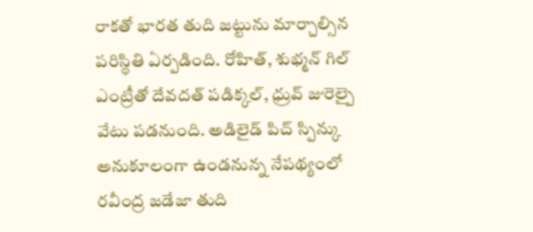రాకతో భారత తుది జట్టును మార్చాల్సిన పరిస్థితి ఏర్పడింది. రోహిత్, శుభ్మన్ గిల్ ఎంట్రీతో దేవదత్ పడిక్కల్, ధ్రువ్ జురెల్పై వేటు పడనుంది. అడిలైడ్ పిచ్ స్పిన్కు అనుకూలంగా ఉండనున్న నేపథ్యంలో రవీంద్ర జడేజా తుది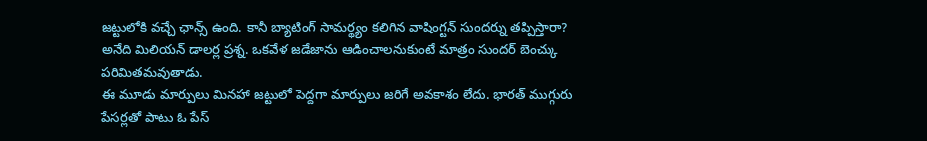జట్టులోకి వచ్చే ఛాన్స్ ఉంది. కానీ బ్యాటింగ్ సామర్థ్యం కలిగిన వాషింగ్టన్ సుందర్ను తప్పిస్తారా? అనేది మిలియన్ డాలర్ల ప్రశ్న. ఒకవేళ జడేజాను ఆడించాలనుకుంటే మాత్రం సుందర్ బెంచ్కు పరిమితమవుతాడు.
ఈ మూడు మార్పులు మినహా జట్టులో పెద్దగా మార్పులు జరిగే అవకాశం లేదు. భారత్ ముగ్గురు పేసర్లతో పాటు ఓ పేస్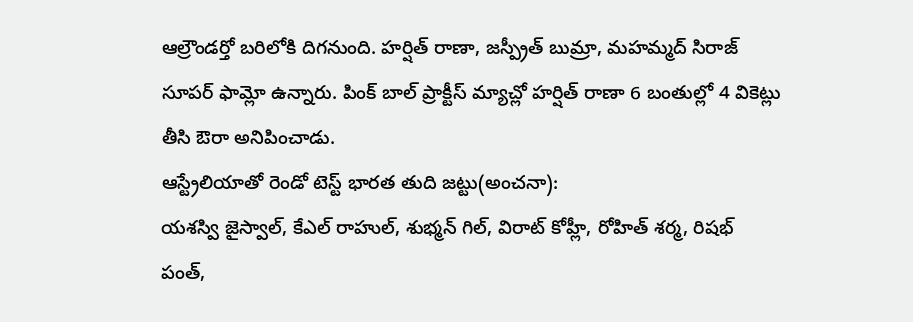ఆల్రౌండర్తో బరిలోకి దిగనుంది. హర్షిత్ రాణా, జస్ప్రీత్ బుమ్రా, మహమ్మద్ సిరాజ్ సూపర్ ఫామ్లో ఉన్నారు. పింక్ బాల్ ప్రాక్టీస్ మ్యాచ్లో హర్షిత్ రాణా 6 బంతుల్లో 4 వికెట్లు తీసి ఔరా అనిపించాడు.
ఆస్ట్రేలియాతో రెండో టెస్ట్ భారత తుది జట్టు(అంచనా):
యశస్వి జైస్వాల్, కేఎల్ రాహుల్, శుభ్మన్ గిల్, విరాట్ కోహ్లీ, రోహిత్ శర్మ, రిషభ్ పంత్,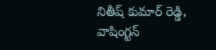నితీష్ కుమార్ రెడ్డి, వాషింగ్టన్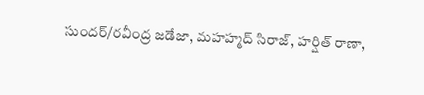సుందర్/రవీంద్ర జడేజా, మహహ్మద్ సిరాజ్, హర్షిత్ రాణా,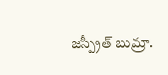జస్ప్రీత్ బుమ్రా.